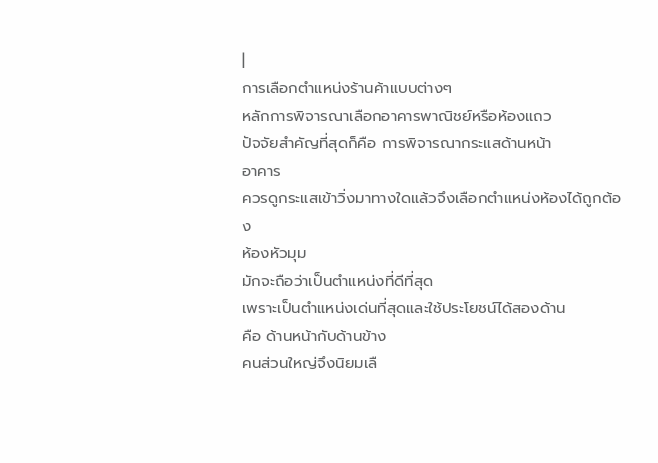|
การเลือกตำแหน่งร้านค้าแบบต่างๆ
หลักการพิจารณาเลือกอาคารพาณิชย์หรือห้องแถว
ปัจจัยสำคัญที่สุดก็คือ การพิจารณากระแสด้านหน้า
อาคาร
ควรดูกระแสเข้าวิ่งมาทางใดแล้วจึงเลือกตำแหน่งห้องได้ถูกต้อง
ห้องหัวมุม
มักจะถือว่าเป็นตำแหน่งที่ดีที่สุด
เพราะเป็นตำแหน่งเด่นที่สุดและใช้ประโยชน์ได้สองด้าน
คือ ด้านหน้ากับด้านข้าง
คนส่วนใหญ่จึงนิยมเลื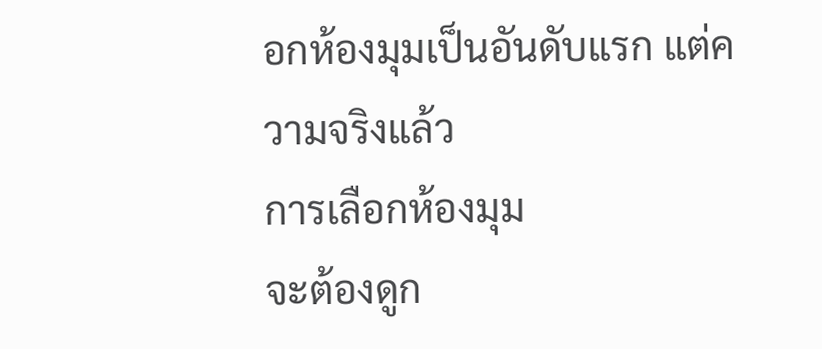อกห้องมุมเป็นอันดับแรก แต่ความจริงแล้ว
การเลือกห้องมุม
จะต้องดูก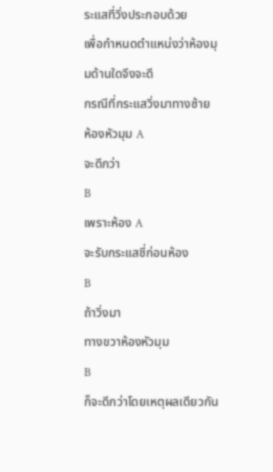ระแสที่วิ่งประกอบด้วย
เพื่อกำหนดตำแหน่งว่าห้องมุมด้านใดจึงจะดี
กรณีที่กระแสวิ่งมาทางซ้าย
ห้องหัวมุม A
จะดีกว่า
B
เพราะห้อง A
จะรับกระแสชี่ก่อนห้อง
B
ถ้าวิ่งมา
ทางขวาห้องหัวมุม
B
ก็จะดีกว่าโดยเหตุผลเดียวกัน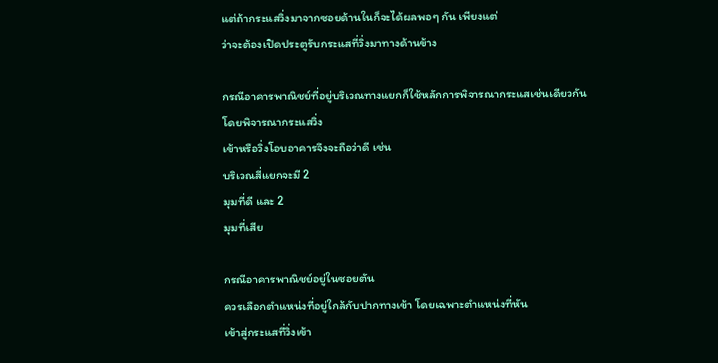แต่ถ้ากระแสวิ่งมาจากซอยด้านในก็จะได้ผลพอๆ กัน เพียงแต่
ว่าจะต้องเปิดประตูรับกระแสที่วิ่งมาทางด้านข้าง

กรณีอาคารพาณิชย์ที่อยู่บริเวณทางแยกก็ใช้หลักการพิจารณากระแสเช่นเดียวกัน
โดยพิจารณากระแสวิ่ง
เข้าหรือวิ่งโอบอาคารจึงจะถือว่าดี เช่น
บริเวณสี่แยกจะมี 2
มุมที่ดี และ 2
มุมที่เสีย

กรณีอาคารพาณิชย์อยู่ในซอยตัน
ควรเลือกตำแหน่งที่อยู่ใกล้กับปากทางเข้า โดยเฉพาะตำแหน่งที่หัน
เข้าสู่กระแสที่วิ่งเข้า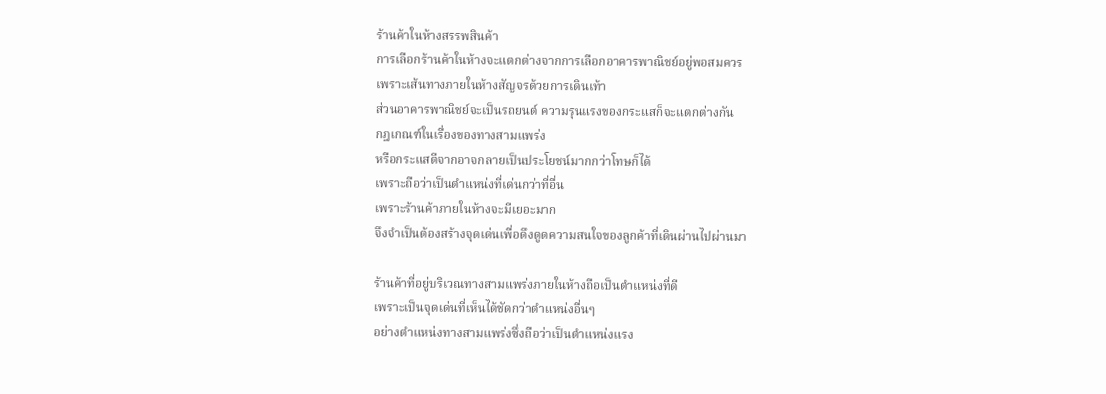ร้านค้าในห้างสรรพสินค้า
การเลือกร้านค้าในห้างจะแตกต่างจากการเลือกอาคารพาณิชย์อยู่พอสมควร
เพราะเส้นทางภายในห้างสัญจรด้วยการเดินเท้า
ส่วนอาคารพาณิชย์จะเป็นรถยนต์ ความรุนแรงของกระแสก็จะแตกต่างกัน
กฎเกณฑ์ในเรื่องของทางสามแพร่ง
หรือกระแสตีจากอาจกลายเป็นประโยชน์มากกว่าโทษก็ได้
เพราะถือว่าเป็นตำแหน่งที่เด่นกว่าที่อื่น
เพราะร้านค้าภายในห้างจะมีเยอะมาก
จึงจำเป็นต้องสร้างจุดเด่นเพื่อดึงดูดความสนใจของลูกค้าที่เดินผ่านไปผ่านมา

ร้านค้าที่อยู่บริเวณทางสามแพร่งภายในห้างถือเป็นตำแหน่งที่ดี
เพราะเป็นจุดเด่นที่เห็นได้ชัดกว่าตำแหน่งอื่นๆ
อย่างตำแหน่งทางสามแพร่งซึ่งถือว่าเป็นตำแหน่งแรง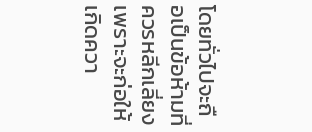โดยทั่วไปจะถือเป็นข้อห้ามที่ควรหลีกเลี่ยง
เพราะจะก่อให้เกิดควา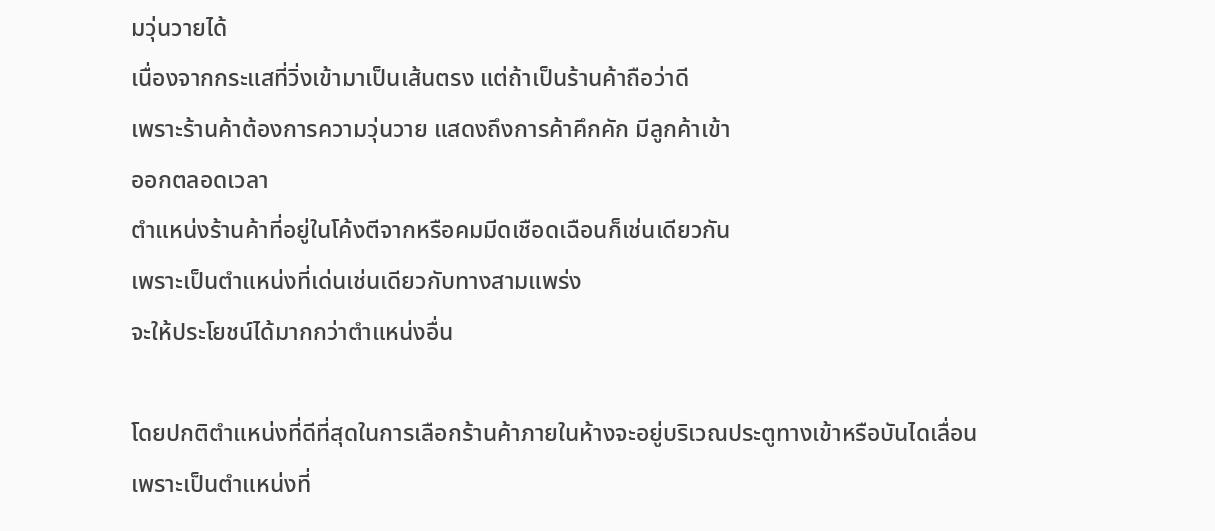มวุ่นวายได้
เนื่องจากกระแสที่วิ่งเข้ามาเป็นเส้นตรง แต่ถ้าเป็นร้านค้าถือว่าดี
เพราะร้านค้าต้องการความวุ่นวาย แสดงถึงการค้าคึกคัก มีลูกค้าเข้า
ออกตลอดเวลา
ตำแหน่งร้านค้าที่อยู่ในโค้งตีจากหรือคมมีดเชือดเฉือนก็เช่นเดียวกัน
เพราะเป็นตำแหน่งที่เด่นเช่นเดียวกับทางสามแพร่ง
จะให้ประโยชน์ได้มากกว่าตำแหน่งอื่น

โดยปกติตำแหน่งที่ดีที่สุดในการเลือกร้านค้าภายในห้างจะอยู่บริเวณประตูทางเข้าหรือบันไดเลื่อน
เพราะเป็นตำแหน่งที่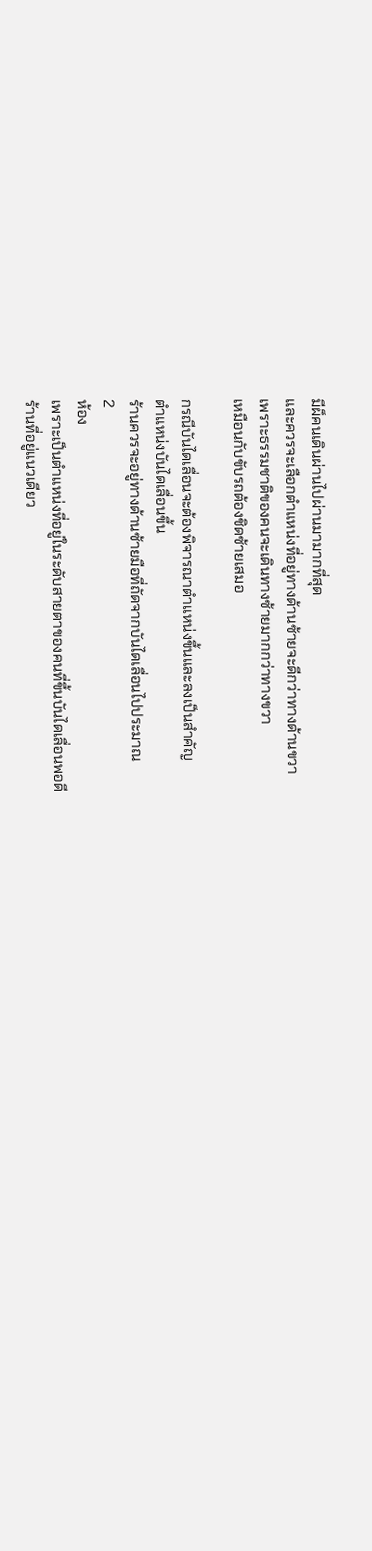มีผ็คนเดินผ่านไปผ่านมามากที่สุด
และควรจะเลือกตำแหน่งที่อยู่ทางด้านซ้ายจะดีกว่าทางด้านขวา
เพราะธรรมชาติของคนจะเดินทางซ้ายมากกว่าทางขวา
เหมือนกับขับรถต้องชิดซ้ายเสมอ

กรณีบันไดเลื่อนจะต้องพิจารณาตำแหน่งขึ้นและลงเป็นสำคัญ
ตำแหน่งบันไดเลื่อนขึ้น
ร้านควรจะอยู่ทางด้านซ้ายมือที่ถัดจากบันไดเลื่อนไปประมาณ
2
ห้อง
เพราะเป็นตำแหน่งที่อยู่ในระดับสายตาของคนที่ขึ้นบันไดเลื่อนพอดี
ร้านที่อยู่แนวเดียว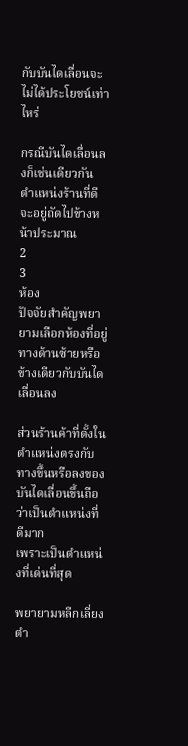กับบันไดเลื่อนจะไม่ได้ประโยชน์เท่าไหร่

กรณีบันไดเลื่อนลงก็เช่นเดียวกัน
ตำแหน่งร้านที่ดีจะอยู่ถัดไปข้างหน้าประมาณ
2
3
ห้อง
ปัจจัยสำคัญพยายามเลือกห้องที่อยู่ทางด้านซ้ายหรือข้างเดียวกับบันไดเลื่อนลง

ส่วนร้านค้าที่ตั้งในตำแหน่งตรงกับทางขึ้นหรือลงของบันไดเลื่อนขึ้นถือว่าเป็นตำแหน่งที่ดีมาก
เพราะเป็นตำแหน่งที่เด่นที่สุด

พยายามหลีกเลี่ยงตำ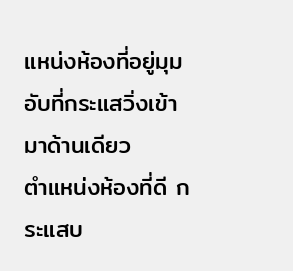แหน่งห้องที่อยู่มุมอับที่กระแสวิ่งเข้ามาด้านเดียว
ตำแหน่งห้องที่ดี กระแสบ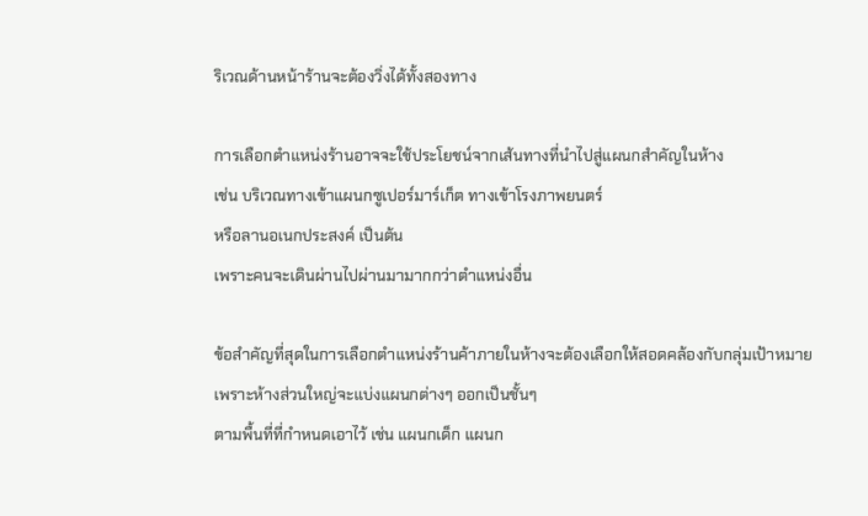ริเวณด้านหน้าร้านจะต้องวิ่งได้ทั้งสองทาง

การเลือกตำแหน่งร้านอาจจะใช้ประโยชน์จากเส้นทางที่นำไปสู่แผนกสำคัญในห้าง
เช่น บริเวณทางเข้าแผนกซูเปอร์มาร์เก็ต ทางเข้าโรงภาพยนตร์
หรือลานอเนกประสงค์ เป็นต้น
เพราะคนจะเดินผ่านไปผ่านมามากกว่าตำแหน่งอื่น

ข้อสำคัญที่สุดในการเลือกตำแหน่งร้านค้าภายในห้างจะต้องเลือกให้สอดคล้องกับกลุ่มเป้าหมาย
เพราะห้างส่วนใหญ่จะแบ่งแผนกต่างๆ ออกเป็นชั้นๆ
ตามพื้นที่ที่กำหนดเอาไว้ เช่น แผนกเด็ก แผนก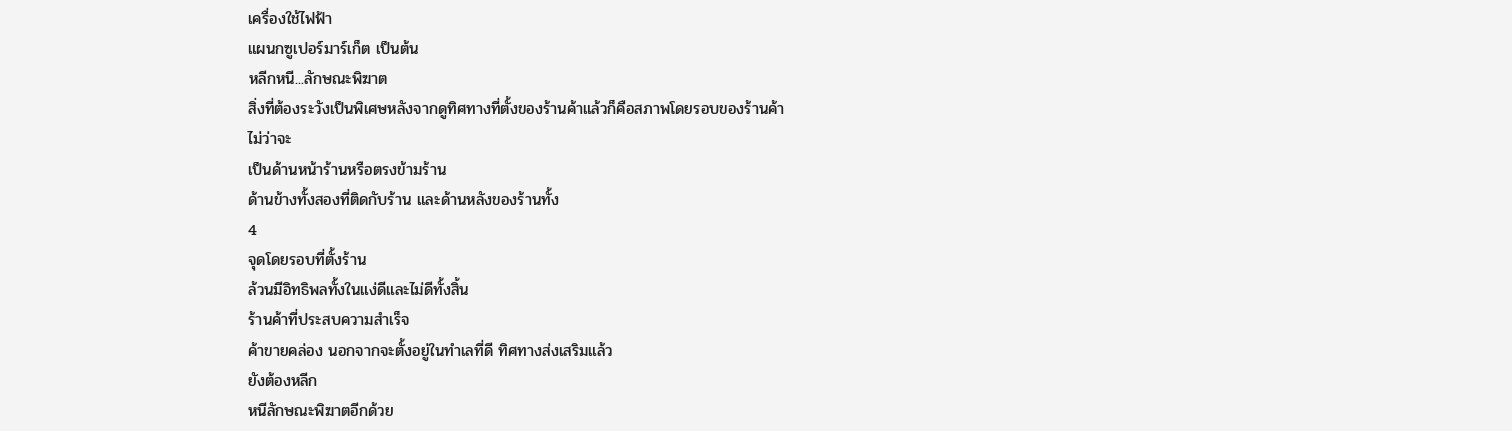เครื่องใช้ไฟฟ้า
แผนกซูเปอร์มาร์เก็ต เป็นต้น
หลีกหนี...ลักษณะพิฆาต
สิ่งที่ต้องระวังเป็นพิเศษหลังจากดูทิศทางที่ตั้งของร้านค้าแล้วก็คือสภาพโดยรอบของร้านค้า
ไม่ว่าจะ
เป็นด้านหน้าร้านหรือตรงข้ามร้าน
ด้านข้างทั้งสองที่ติดกับร้าน และด้านหลังของร้านทั้ง
4
จุดโดยรอบที่ตั้งร้าน
ล้วนมีอิทธิพลทั้งในแง่ดีและไม่ดีทั้งสิ้น
ร้านค้าที่ประสบความสำเร็จ
ค้าขายคล่อง นอกจากจะตั้งอยู่ในทำเลที่ดี ทิศทางส่งเสริมแล้ว
ยังต้องหลีก
หนีลักษณะพิฆาตอีกด้วย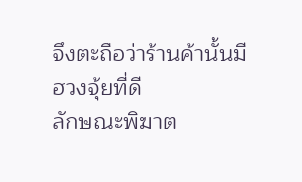จึงตะถือว่าร้านค้านั้นมีฮวงจุ้ยที่ดี
ลักษณะพิฆาต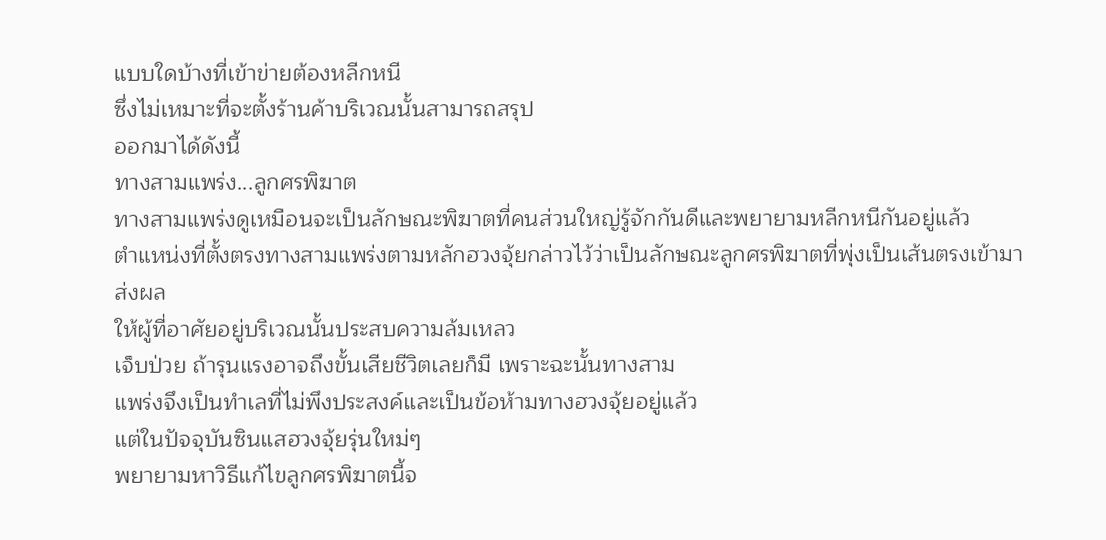แบบใดบ้างที่เข้าข่ายต้องหลีกหนี
ซึ่งไม่เหมาะที่จะตั้งร้านค้าบริเวณนั้นสามารถสรุป
ออกมาได้ดังนี้
ทางสามแพร่ง...ลูกศรพิฆาต
ทางสามแพร่งดูเหมือนจะเป็นลักษณะพิฆาตที่คนส่วนใหญ่รู้จักกันดีและพยายามหลีกหนีกันอยู่แล้ว
ตำแหน่งที่ตั้งตรงทางสามแพร่งตามหลักฮวงจุ้ยกล่าวไว้ว่าเป็นลักษณะลูกศรพิฆาตที่พุ่งเป็นเส้นตรงเข้ามา
ส่งผล
ให้ผู้ที่อาศัยอยู่บริเวณนั้นประสบความล้มเหลว
เจ็บป่วย ถ้ารุนแรงอาจถึงขั้นเสียชีวิตเลยก็มี เพราะฉะนั้นทางสาม
แพร่งจึงเป็นทำเลที่ไม่พึงประสงค์และเป็นข้อห้ามทางฮวงจุ้ยอยู่แล้ว
แต่ในปัจจุบันซินแสฮวงจุ้ยรุ่นใหม่ๆ
พยายามหาวิธีแก้ไขลูกศรพิฆาตนี้จ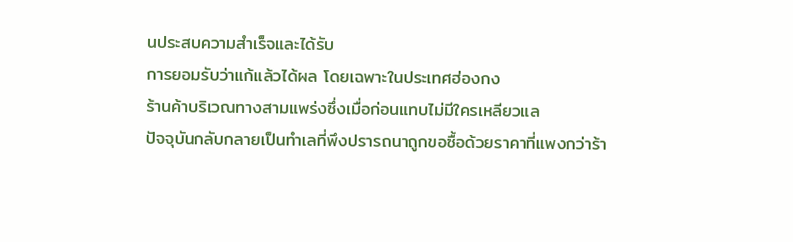นประสบความสำเร็จและได้รับ
การยอมรับว่าแก้แล้วได้ผล โดยเฉพาะในประเทศฮ่องกง
ร้านค้าบริเวณทางสามแพร่งซึ่งเมื่อก่อนแทบไม่มีใครเหลียวแล
ปัจจุบันกลับกลายเป็นทำเลที่พึงปรารถนาถูกขอซื้อด้วยราคาที่แพงกว่าร้า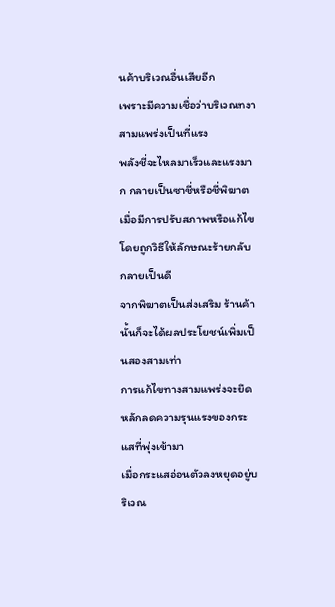นค้าบริเวณอื่นเสียอีก
เพราะมีความเชื่อว่าบริเวณทงาสามแพร่งเป็นที่แรง
พลังชี่จะไหลมาเร็วและแรงมาก กลายเป็นซาชี่หรือชี่พิฆาต
เมื่อมีการปรับสภาพหรือแก้ไขโดยถูกวิธีให้ลักษณะร้ายกลับกลายเป็นดี
จากพิฆาตเป็นส่งเสริม ร้านค้า
นั้นก็จะได้ผลประโยชน์เพิ่มเป็นสองสามเท่า
การแก้ไขทางสามแพร่งจะยึดหลักลดความรุนแรงของกระแสที่พุ่งเข้ามา
เมื่อกระแสอ่อนตัวลงหยุดอยู่บริเวณ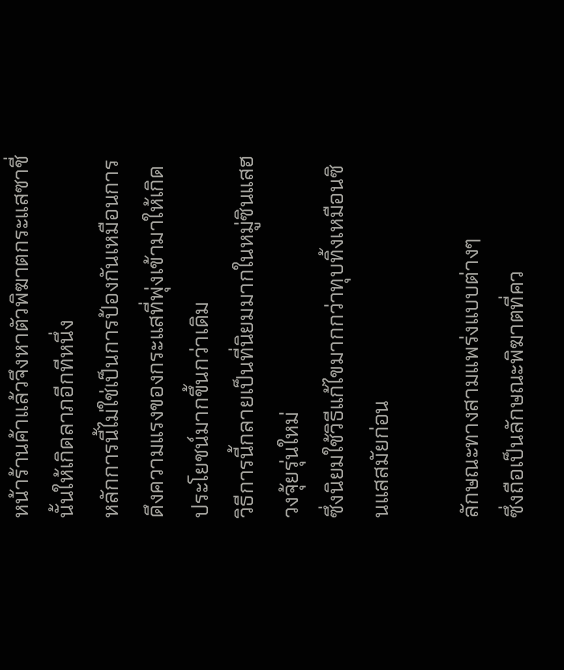หน้าร้านค้าแล้วจึงหาตัวพิฆาตกระแสซาชี่นั้นให้เกิดลาภอีกทีหนึ่ง
หลักการนี้ไม่ใช่เป็นการป้องกันเหมือนการดึงความแรงของกระแสที่พุ่งเข้ามาให้เกิดประโยชน์มากขึ้นกว่าเดิม
วิธีการนี้กลายเป็นที่นิยมมากในหมู่ซินแสฮวงจุ้ยรุ่นใหม่
ซึ่งนิยมใช้วิธีแก้ไขมากกว่าทุบทิ้งเหมือนซินแสสมัยก่อน

ลักษณะทางสามแพร่งแบบต่างๆ
ซึ่งถือเป็นลักษณะพิฆาตที่คว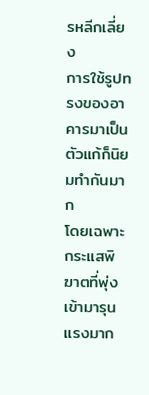รหลีกเลี่ยง
การใช้รูปทรงของอาคารมาเป็นตัวแก้ก็นิยมทำกันมาก
โดยเฉพาะกระแสพิฆาตที่พุ่งเข้ามารุนแรงมาก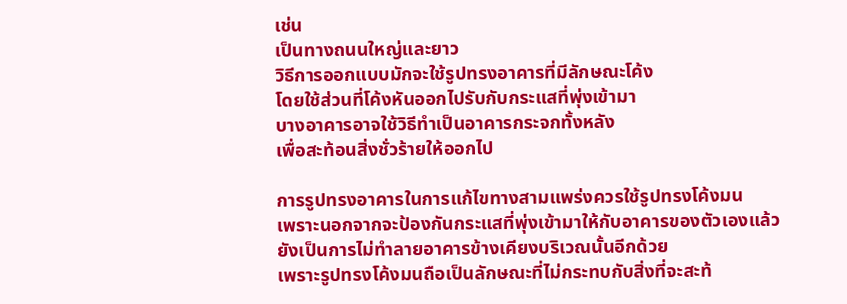เช่น
เป็นทางถนนใหญ่และยาว
วิธีการออกแบบมักจะใช้รูปทรงอาคารที่มีลักษณะโค้ง
โดยใช้ส่วนที่โค้งหันออกไปรับกับกระแสที่พุ่งเข้ามา
บางอาคารอาจใช้วิธีทำเป็นอาคารกระจกทั้งหลัง
เพื่อสะท้อนสิ่งชั่วร้ายให้ออกไป

การรูปทรงอาคารในการแก้ไขทางสามแพร่งควรใช้รูปทรงโค้งมน
เพราะนอกจากจะป้องกันกระแสที่พุ่งเข้ามาให้กับอาคารของตัวเองแล้ว
ยังเป็นการไม่ทำลายอาคารข้างเคียงบริเวณนั้นอีกด้วย
เพราะรูปทรงโค้งมนถือเป็นลักษณะที่ไม่กระทบกับสิ่งที่จะสะท้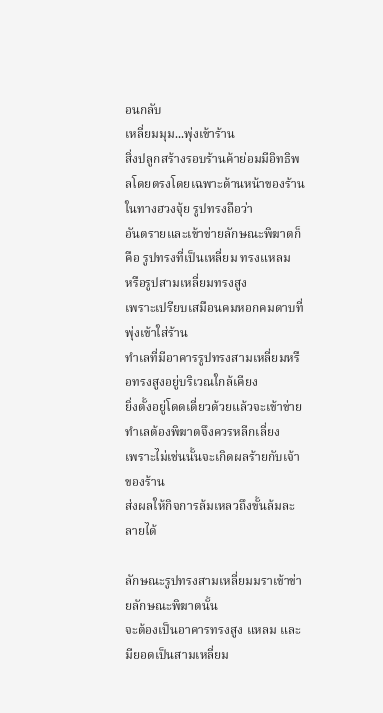อนกลับ
เหลี่ยมมุม...พุ่งเข้าร้าน
สิ่งปลูกสร้างรอบร้านค้าย่อมมีอิทธิพลโดยตรงโดยเฉพาะด้านหน้าของร้าน
ในทางฮวงจุ้ย รูปทรงถือว่า
อันตรายและเข้าข่ายลักษณะพิฆาตก็คือ รูปทรงที่เป็นเหลี่ยม ทรงแหลม
หรือรูปสามเหลี่ยมทรงสูง
เพราะเปรียบเสมือนคมหอกคมดาบที่พุ่งเข้าใส่ร้าน
ทำเลที่มีอาคารรูปทรงสามเหลี่ยมหรือทรงสูงอยู่บริเวณใกล้เคียง
ยิ่งตั้งอยู่โดดเดี่ยวด้วยแล้วจะเข้าข่ายทำเลต้องพิฆาตจึงควรหลีกเลี่ยง
เพราะไม่เช่นนั้นจะเกิดผลร้ายกับเจ้าของร้าน
ส่งผลให้กิจการล้มเหลวถึงขั้นล้มละลายได้

ลักษณะรูปทรงสามเหลี่ยมมราเข้าข่ายลักษณะพิฆาตนั้น
จะต้องเป็นอาคารทรงสูง แหลม และมียอดเป็นสามเหลี่ยม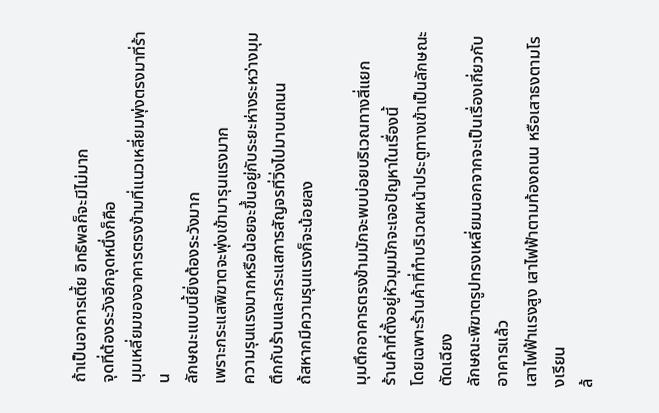ถ้าเป็นอาคารเตี้ย อิทธิพลก็จะมีไม่มาก
จุดที่ต้องระวังอีกจุดหนึ่งก็คือ
มุมเหลี่ยมของอาคารตรงข้ามที่แนวเหลี่ยมพุ่งตรงมาที่ร้าน
ลักษณะแบบนี้ยิ่งต้องระวังมาก
เพราะกระแสพิฆาตจะพุ่งเข้ามารุนแรงมาก
ความรุนแรงมากหรือน้อยจะขึ้นอยู่กับระยะห่างระหว่างมุมตึกกับร้านและกระแสการสัญจรที่วิ่งไปมาบนถนน
ถ้สหากมีความรุนแรงก็จะน้อยลง

มุมตึกอาคารตรงข้ามมักจะพบบ่อยบริเวณทางสี่แยก
ร้านค้าที่ตั้งอยู่หัวมุมมักจะเจอปัญหาในเรื่องนี้
โดยเฉพาะร้านค้าที่ทำบริเวณหน้าประตูทางเข้าเป็นลักษณะตัดเฉียง
ลักษณะพิฆาตรูปทรงเหลี่ยมนอกจากจะเป็นเรื่องเกี่ยวกับอาคารแล้ว
เสาไฟฟ้าแรงสูง เสาไฟฟ้าตามท้องถนน หรือเสาธงตามโรงเรียน
ล้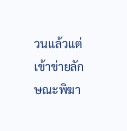วนแล้วแต่เข้าข่ายลักษณะพิฆา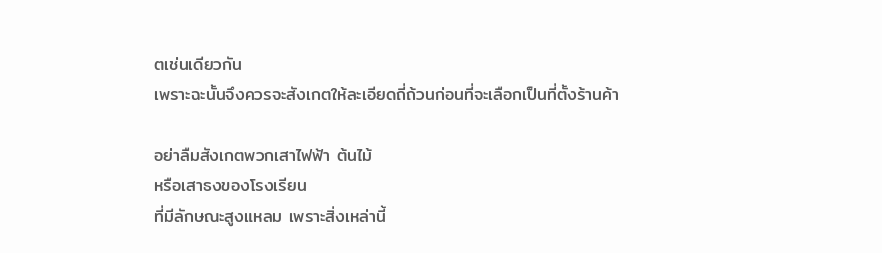ตเช่นเดียวกัน
เพราะฉะนั้นจึงควรจะสังเกตให้ละเอียดถี่ถ้วนก่อนที่จะเลือกเป็นที่ตั้งร้านค้า

อย่าลืมสังเกตพวกเสาไฟฟ้า ต้นไม้
หรือเสาธงของโรงเรียน
ที่มีลักษณะสูงแหลม เพราะสิ่งเหล่านี้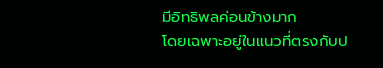มีอิทธิพลค่อนข้างมาก
โดยเฉพาะอยู่ในแนวที่ตรงกับป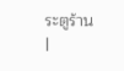ระตูร้าน
|